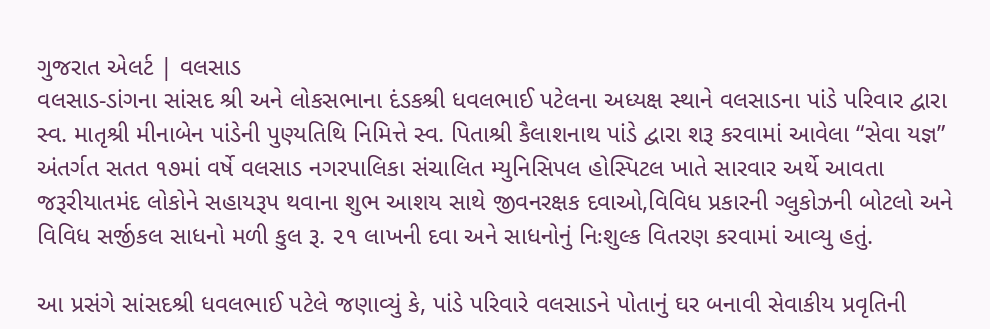ગુજરાત એલર્ટ | વલસાડ
વલસાડ-ડાંગના સાંસદ શ્રી અને લોકસભાના દંડકશ્રી ધવલભાઈ પટેલના અધ્યક્ષ સ્થાને વલસાડના પાંડે પરિવાર દ્વારા સ્વ. માતૃશ્રી મીનાબેન પાંડેની પુણ્યતિથિ નિમિત્તે સ્વ. પિતાશ્રી કૈલાશનાથ પાંડે દ્વારા શરૂ કરવામાં આવેલા “સેવા યજ્ઞ” અંતર્ગત સતત ૧૭માં વર્ષે વલસાડ નગરપાલિકા સંચાલિત મ્યુનિસિપલ હોસ્પિટલ ખાતે સારવાર અર્થે આવતા જરૂરીયાતમંદ લોકોને સહાયરૂપ થવાના શુભ આશય સાથે જીવનરક્ષક દવાઓ,વિવિધ પ્રકારની ગ્લુકોઝની બોટલો અને વિવિધ સર્જીકલ સાધનો મળી કુલ રૂ. ૨૧ લાખની દવા અને સાધનોનું નિઃશુલ્ક વિતરણ કરવામાં આવ્યુ હતું.

આ પ્રસંગે સાંસદશ્રી ધવલભાઈ પટેલે જણાવ્યું કે, પાંડે પરિવારે વલસાડને પોતાનું ઘર બનાવી સેવાકીય પ્રવૃતિની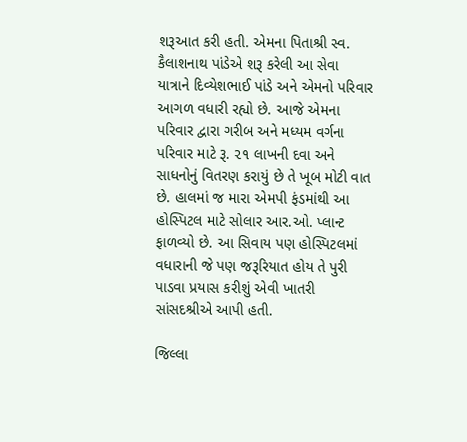શરૂઆત કરી હતી. એમના પિતાશ્રી સ્વ. કૈલાશનાથ પાંડેએ શરૂ કરેલી આ સેવા યાત્રાને દિવ્યેશભાઈ પાંડે અને એમનો પરિવાર આગળ વધારી રહ્યો છે. આજે એમના પરિવાર દ્વારા ગરીબ અને મધ્યમ વર્ગના પરિવાર માટે રૂ. ૨૧ લાખની દવા અને સાધનોનું વિતરણ કરાયું છે તે ખૂબ મોટી વાત છે. હાલમાં જ મારા એમપી ફંડમાંથી આ હોસ્પિટલ માટે સોલાર આર.ઓ. પ્લાન્ટ ફાળવ્યો છે. આ સિવાય પણ હોસ્પિટલમાં વધારાની જે પણ જરૂરિયાત હોય તે પુરી પાડવા પ્રયાસ કરીશું એવી ખાતરી સાંસદશ્રીએ આપી હતી.

જિલ્લા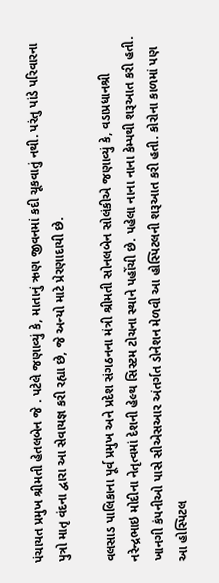પંચાયત પ્રમુખ શ્રીમતી હેતલબેન જે . પટેલે જણાવ્યું કે, માતાનું ઋણ જીવનમાં કદી ચૂકવાતું નથી. પરંતુ પાંડે પરિવારના પુત્રો માતૃ વંદના દ્વારા આ સેવાયજ્ઞ કરી રહ્યા છે, જે અન્યો માટે પ્રેરણાદાયી છે.

વલસાડ પાલિકાના પૂર્વ પ્રમુખ અને પ્રદેશ સંગઠનના મંત્રી શ્રીમતી સોનલબેન સોલંકીએ જણાવ્યું કે, વડાપ્રધાનશ્રી નરેન્દ્રભાઇ મોદીના નેતૃત્વમાં દેશની હેલ્થ સિસ્ટમ ટોચના સ્થાને પહોંચી છે. પહેલા નાના નાના કેમ્પથી શરૂઆત કરી હતી. ખાનગી કંપનીઓ પાસે સીએસઆર અંતર્ગત ડોનેશન મેળવી આ હોસ્પિટલની શરૂઆત કરી હતી. કોરોના કાળમાં પણ આ હોસ્પિટલ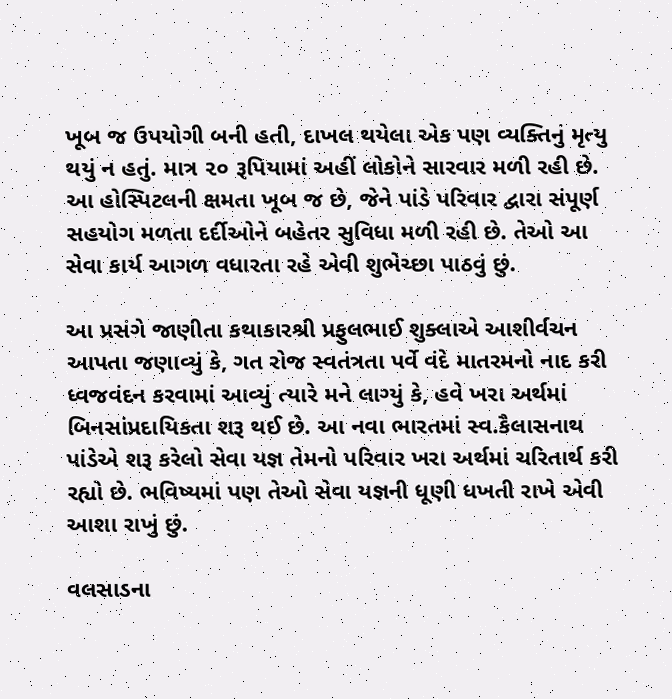ખૂબ જ ઉપયોગી બની હતી, દાખલ થયેલા એક પણ વ્યક્તિનું મૃત્યુ થયું ન હતું. માત્ર ૨૦ રૂપિયામાં અહીં લોકોને સારવાર મળી રહી છે. આ હોસ્પિટલની ક્ષમતા ખૂબ જ છે, જેને પાંડે પરિવાર દ્વારા સંપૂર્ણ સહયોગ મળતા દર્દીઓને બહેતર સુવિધા મળી રહી છે. તેઓ આ સેવા કાર્ય આગળ વધારતા રહે એવી શુભેચ્છા પાઠવું છું.

આ પ્રસંગે જાણીતા કથાકારશ્રી પ્રફુલભાઈ શુક્લાએ આશીર્વચન આપતા જણાવ્યું કે, ગત રોજ સ્વતંત્રતા પર્વે વંદે માતરમનો નાદ કરી ધ્વજવંદન કરવામાં આવ્યું ત્યારે મને લાગ્યું કે, હવે ખરા અર્થમાં બિનસાંપ્રદાયિકતા શરૂ થઈ છે. આ નવા ભારતમાં સ્વ.કૈલાસનાથ પાંડેએ શરૂ કરેલો સેવા યજ્ઞ તેમનો પરિવાર ખરા અર્થમાં ચરિતાર્થ કરી રહ્યો છે. ભવિષ્યમાં પણ તેઓ સેવા યજ્ઞની ધૂણી ધખતી રાખે એવી આશા રાખું છું.

વલસાડના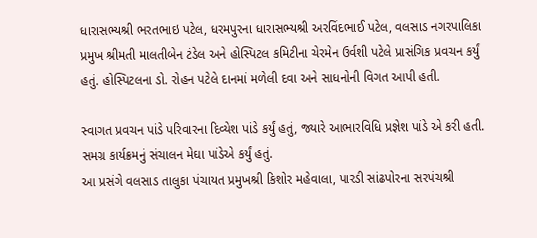ધારાસભ્યશ્રી ભરતભાઇ પટેલ, ધરમપુરના ધારાસભ્યશ્રી અરવિંદભાઈ પટેલ, વલસાડ નગરપાલિકા પ્રમુખ શ્રીમતી માલતીબેન ટંડેલ અને હોસ્પિટલ કમિટીના ચેરમેન ઉર્વશી પટેલે પ્રાસંગિક પ્રવચન કર્યું હતું. હોસ્પિટલના ડો. રોહન પટેલે દાનમાં મળેલી દવા અને સાધનોની વિગત આપી હતી.

સ્વાગત પ્રવચન પાંડે પરિવારના દિવ્યેશ પાંડે કર્યું હતું, જ્યારે આભારવિધિ પ્રજ્ઞેશ પાંડે એ કરી હતી. સમગ્ર કાર્યક્રમનું સંચાલન મેઘા પાંડેએ કર્યું હતું.
આ પ્રસંગે વલસાડ તાલુકા પંચાયત પ્રમુખશ્રી કિશોર મહેવાલા, પારડી સાંઢપોરના સરપંચશ્રી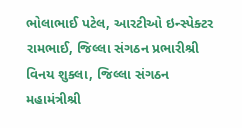ભોલાભાઈ પટેલ, આરટીઓ ઇન્સ્પેક્ટર રામભાઈ, જિલ્લા સંગઠન પ્રભારીશ્રી વિનય શુક્લા, જિલ્લા સંગઠન મહામંત્રીશ્રી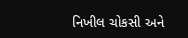નિખીલ ચોકસી અને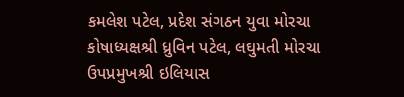કમલેશ પટેલ, પ્રદેશ સંગઠન યુવા મોરચા કોષાધ્યક્ષશ્રી ધ્રુવિન પટેલ, લઘુમતી મોરચા ઉપપ્રમુખશ્રી ઇલિયાસ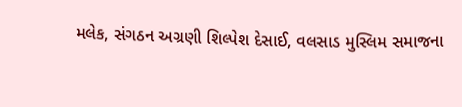મલેક, સંગઠન અગ્રણી શિલ્પેશ દેસાઈ, વલસાડ મુસ્લિમ સમાજના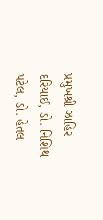પ્રમુખશ્રી ઝાહિર દરિયાઈ, ડો. નિશિથ પટેલ, ડો. હેતલ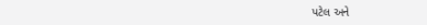પટેલ અને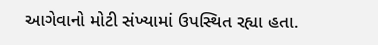આગેવાનો મોટી સંખ્યામાં ઉપસ્થિત રહ્યા હતા.